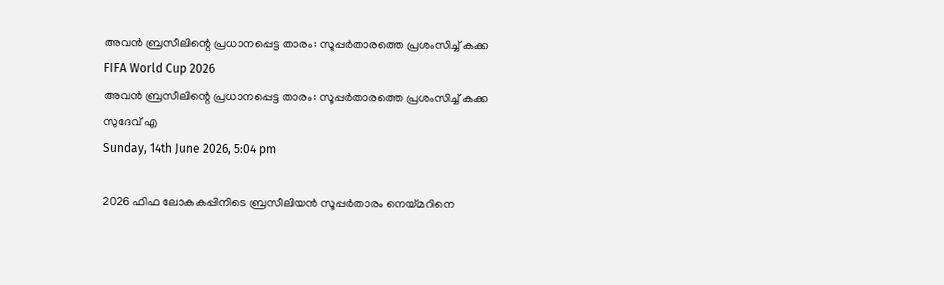അവന്‍ ബ്രസീലിന്റെ പ്രധാനപ്പെട്ട താരം: സൂപ്പര്‍താരത്തെ പ്രശംസിച്ച് കക്ക
FIFA World Cup 2026
അവന്‍ ബ്രസീലിന്റെ പ്രധാനപ്പെട്ട താരം: സൂപ്പര്‍താരത്തെ പ്രശംസിച്ച് കക്ക
സുദേവ് എ
Sunday, 14th June 2026, 5:04 pm

2026 ഫിഫ ലോകകപ്പിനിടെ ബ്രസീലിയന്‍ സൂപ്പര്‍താരം നെയ്മറിനെ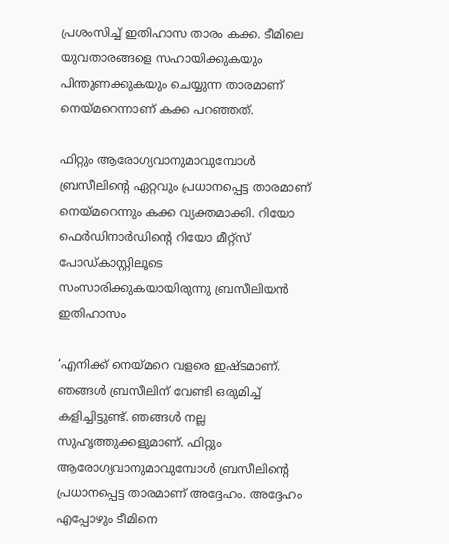പ്രശംസിച്ച് ഇതിഹാസ താരം കക്ക. ടീമിലെ യുവതാരങ്ങളെ സഹായിക്കുകയും പിന്തുണക്കുകയും ചെയ്യുന്ന താരമാണ് നെയ്മറെന്നാണ് കക്ക പറഞ്ഞത്.

ഫിറ്റും ആരോഗ്യവാനുമാവുമ്പോള്‍ ബ്രസീലിന്റെ ഏറ്റവും പ്രധാനപ്പെട്ട താരമാണ് നെയ്മറെന്നും കക്ക വ്യക്തമാക്കി. റിയോ ഫെര്‍ഡിനാര്‍ഡിന്റെ റിയോ മീറ്റ്സ് പോഡ്കാസ്റ്റിലൂടെ സംസാരിക്കുകയായിരുന്നു ബ്രസീലിയന്‍ ഇതിഹാസം

‘എനിക്ക് നെയ്മറെ വളരെ ഇഷ്ടമാണ്. ഞങ്ങള്‍ ബ്രസീലിന് വേണ്ടി ഒരുമിച്ച് കളിച്ചിട്ടുണ്ട്. ഞങ്ങള്‍ നല്ല സുഹൃത്തുക്കളുമാണ്. ഫിറ്റും ആരോഗ്യവാനുമാവുമ്പോള്‍ ബ്രസീലിന്റെ പ്രധാനപ്പെട്ട താരമാണ് അദ്ദേഹം. അദ്ദേഹം എപ്പോഴും ടീമിനെ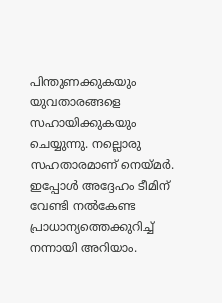പിന്തുണക്കുകയും യുവതാരങ്ങളെ സഹായിക്കുകയും ചെയ്യുന്നു. നല്ലൊരു സഹതാരമാണ് നെയ്മര്‍. ഇപ്പോള്‍ അദ്ദേഹം ടീമിന് വേണ്ടി നല്‍കേണ്ട പ്രാധാന്യത്തെക്കുറിച്ച് നന്നായി അറിയാം.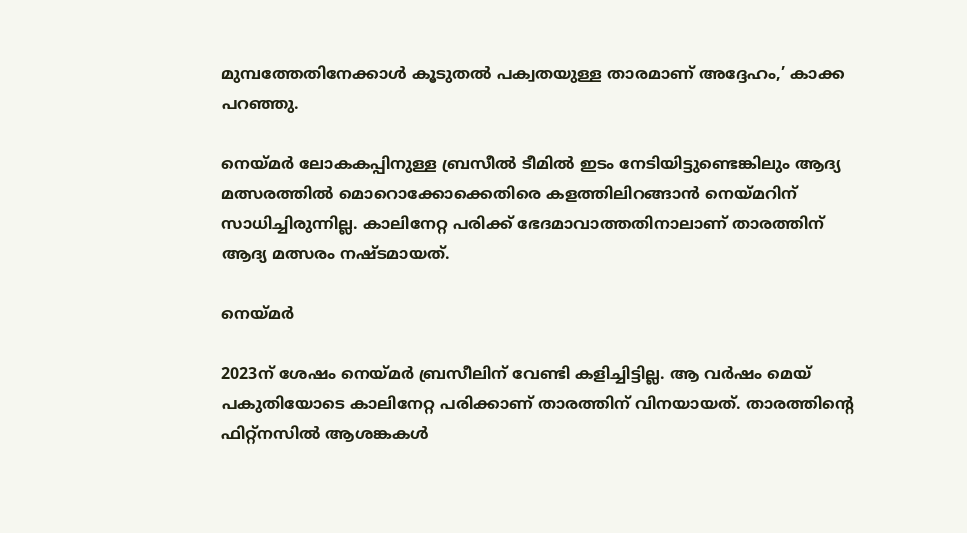മുമ്പത്തേതിനേക്കാള്‍ കൂടുതല്‍ പക്വതയുള്ള താരമാണ് അദ്ദേഹം,’ കാക്ക പറഞ്ഞു.

നെയ്മര്‍ ലോകകപ്പിനുള്ള ബ്രസീല്‍ ടീമില്‍ ഇടം നേടിയിട്ടുണ്ടെങ്കിലും ആദ്യ മത്സരത്തില്‍ മൊറൊക്കോക്കെതിരെ കളത്തിലിറങ്ങാന്‍ നെയ്മറിന് സാധിച്ചിരുന്നില്ല. കാലിനേറ്റ പരിക്ക് ഭേദമാവാത്തതിനാലാണ് താരത്തിന് ആദ്യ മത്സരം നഷ്ടമായത്.

നെയ്മർ

2023ന് ശേഷം നെയ്മര്‍ ബ്രസീലിന് വേണ്ടി കളിച്ചിട്ടില്ല. ആ വര്‍ഷം മെയ് പകുതിയോടെ കാലിനേറ്റ പരിക്കാണ് താരത്തിന് വിനയായത്. താരത്തിന്റെ ഫിറ്റ്നസില്‍ ആശങ്കകള്‍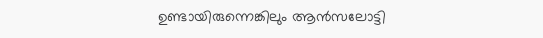ഉണ്ടായിരുന്നെങ്കിലും ആന്‍സലോട്ടി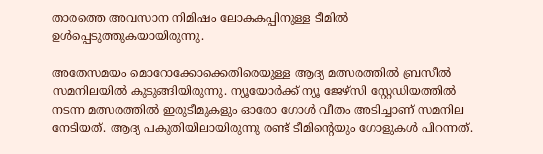താരത്തെ അവസാന നിമിഷം ലോകകപ്പിനുള്ള ടീമില്‍ ഉള്‍പ്പെടുത്തുകയായിരുന്നു.

അതേസമയം മൊറോക്കോക്കെതിരെയുള്ള ആദ്യ മത്സരത്തില്‍ ബ്രസീല്‍ സമനിലയില്‍ കുടുങ്ങിയിരുന്നു. ന്യൂയോര്‍ക്ക് ന്യൂ ജേഴ്സി സ്റ്റേഡിയത്തില്‍ നടന്ന മത്സരത്തില്‍ ഇരുടീമുകളും ഓരോ ഗോള്‍ വീതം അടിച്ചാണ് സമനില നേടിയത്. ആദ്യ പകുതിയിലായിരുന്നു രണ്ട് ടീമിന്റെയും ഗോളുകള്‍ പിറന്നത്.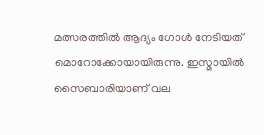മത്സരത്തില്‍ ആദ്യം ഗോള്‍ നേടിയത് മൊറോക്കോയായിരുന്നു. ഇസ്മായില്‍ സൈബാരിയാണ് വല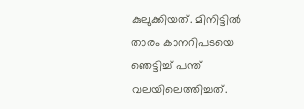കുലുക്കിയത്. മിനിട്ടില്‍ താരം കാനറിപടയെ ഞെട്ടിച്ച് പന്ത് വലയിലെത്തിച്ചത്.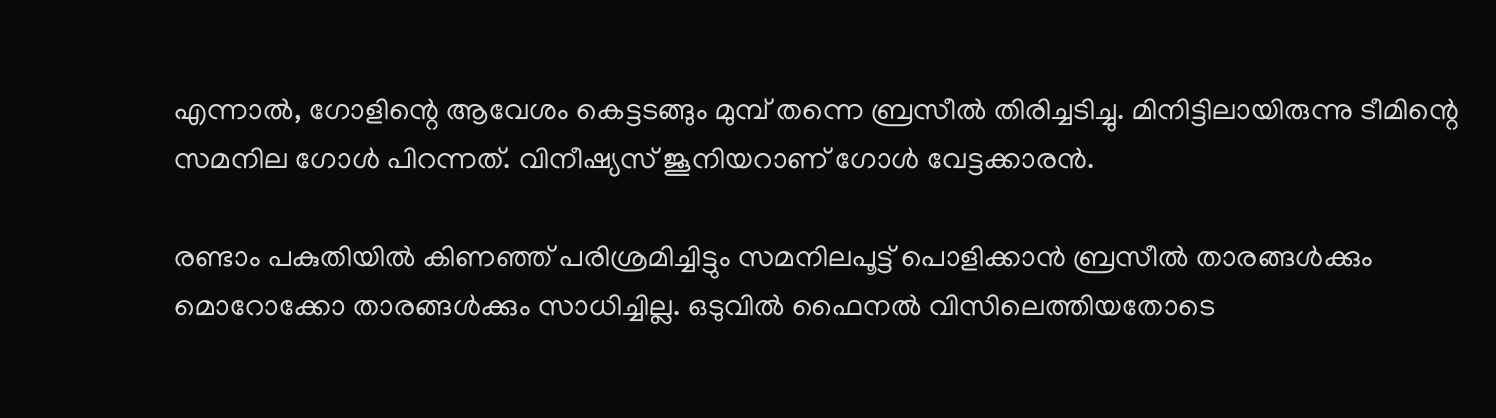എന്നാല്‍, ഗോളിന്റെ ആവേശം കെട്ടടങ്ങും മുമ്പ് തന്നെ ബ്രസീല്‍ തിരിച്ചടിച്ചു. മിനിട്ടിലായിരുന്നു ടീമിന്റെ സമനില ഗോള്‍ പിറന്നത്. വിനീഷ്യസ് ജൂനിയറാണ് ഗോള്‍ വേട്ടക്കാരന്‍.

രണ്ടാം പകുതിയില്‍ കിണഞ്ഞ് പരിശ്രമിച്ചിട്ടും സമനിലപൂട്ട് പൊളിക്കാന്‍ ബ്രസീല്‍ താരങ്ങള്‍ക്കും മൊറോക്കോ താരങ്ങള്‍ക്കും സാധിച്ചില്ല. ഒടുവില്‍ ഫൈനല്‍ വിസിലെത്തിയതോടെ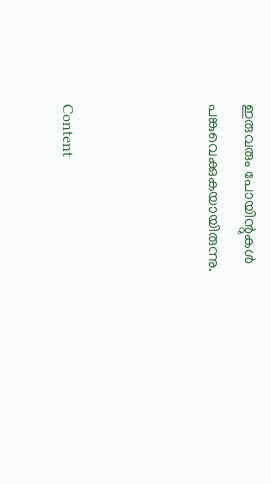ഇരുവരും പോയിന്റുകള്‍ പങ്കുവെക്കുകയായിരുന്നു.



Content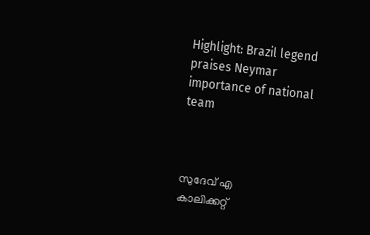Highlight: Brazil legend praises Neymar importance of national team



സുദേവ് എ
കാലിക്കറ്റ്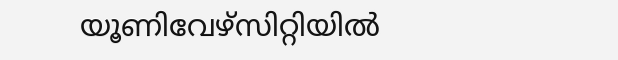യൂണിവേഴ്‌സിറ്റിയില്‍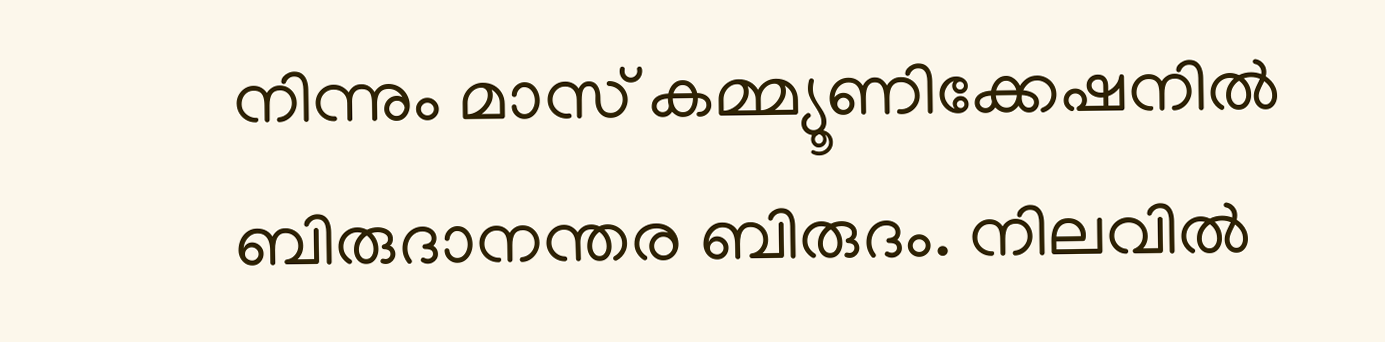നിന്നും മാസ് കമ്മ്യൂണിക്കേഷനില്‍ ബിരുദാനന്തര ബിരുദം. നിലവില്‍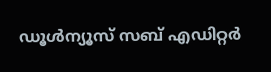ഡൂള്‍ന്യൂസ് സബ് എഡിറ്റര്‍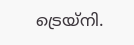ട്രെയ്‌നി.